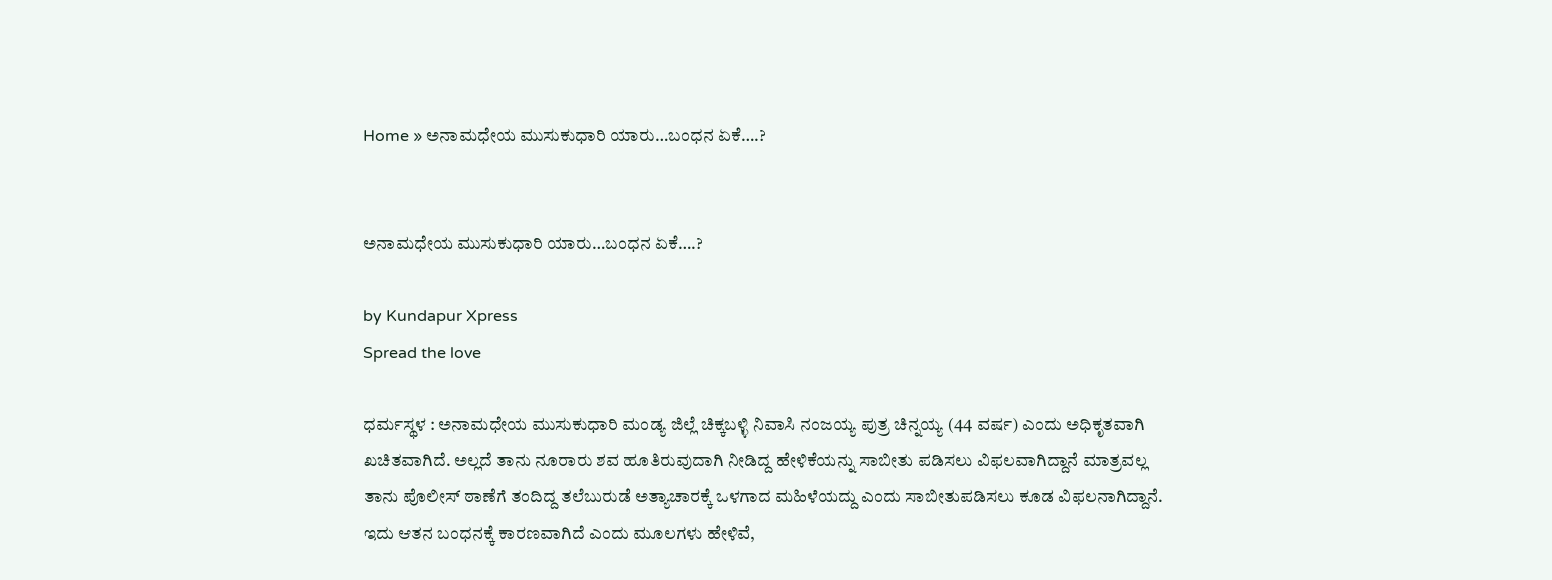Home » ಅನಾಮಧೇಯ ಮುಸುಕುಧಾರಿ ಯಾರು…ಬಂಧನ ಏಕೆ….?


ಅನಾಮಧೇಯ ಮುಸುಕುಧಾರಿ ಯಾರು…ಬಂಧನ ಏಕೆ….?

by Kundapur Xpress
Spread the love

ಧರ್ಮಸ್ಥಳ : ಅನಾಮಧೇಯ ಮುಸುಕುಧಾರಿ ಮಂಡ್ಯ ಜಿಲ್ಲೆ ಚಿಕ್ಕಬಳ್ಳಿ ನಿವಾಸಿ ನಂಜಯ್ಯ ಪುತ್ರ ಚಿನ್ನಯ್ಯ (44 ವರ್ಷ) ಎಂದು ಅಧಿಕೃತವಾಗಿ ಖಚಿತವಾಗಿದೆ. ಅಲ್ಲದೆ ತಾನು ನೂರಾರು ಶವ ಹೂತಿರುವುದಾಗಿ ನೀಡಿದ್ದ ಹೇಳಿಕೆಯನ್ನು ಸಾಬೀತು ಪಡಿಸಲು ವಿಫಲವಾಗಿದ್ದಾನೆ ಮಾತ್ರವಲ್ಲ ತಾನು ಪೊಲೀಸ್ ಠಾಣೆಗೆ ತಂದಿದ್ದ ತಲೆಬುರುಡೆ ಅತ್ಯಾಚಾರಕ್ಕೆ ಒಳಗಾದ ಮಹಿಳೆಯದ್ದು ಎಂದು ಸಾಬೀತುಪಡಿಸಲು ಕೂಡ ವಿಫಲನಾಗಿದ್ದಾನೆ. ಇದು ಆತನ ಬಂಧನಕ್ಕೆ ಕಾರಣವಾಗಿದೆ ಎಂದು ಮೂಲಗಳು ಹೇಳಿವೆ,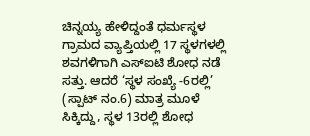ಚಿನ್ನಯ್ಯ ಹೇಳಿದ್ದಂತೆ ಧರ್ಮಸ್ಥಳ ಗ್ರಾಮದ ವ್ಯಾಪ್ತಿಯಲ್ಲಿ 17 ಸ್ಥಳಗಳಲ್ಲಿ ಶವಗಳಿಗಾಗಿ ಎಸ್‌ಐಟಿ ಶೋಧ ನಡೆ ಸತ್ತು. ಆದರೆ ‘ಸ್ಥಳ ಸಂಖ್ಯೆ -6ರಲ್ಲಿ’ (ಸ್ಪಾಟ್ ನಂ.6) ಮಾತ್ರ ಮೂಳೆ ಸಿಕ್ಕಿದ್ದು, ಸ್ಥಳ 13ರಲ್ಲಿ ಶೋಧ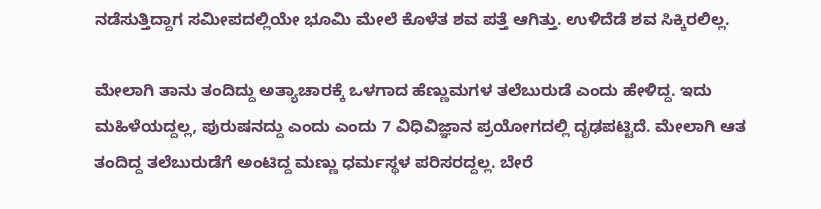ನಡೆಸುತ್ತಿದ್ದಾಗ ಸಮೀಪದಲ್ಲಿಯೇ ಭೂಮಿ ಮೇಲೆ ಕೊಳೆತ ಶವ ಪತ್ತೆ ಆಗಿತ್ತು. ಉಳಿದೆಡೆ ಶವ ಸಿಕ್ಕಿರಲಿಲ್ಲ.

ಮೇಲಾಗಿ ತಾನು ತಂದಿದ್ದು ಅತ್ಯಾಚಾರಕ್ಕೆ ಒಳಗಾದ ಹೆಣ್ಣುಮಗಳ ತಲೆಬುರುಡೆ ಎಂದು ಹೇಳಿದ್ದ. ಇದು ಮಹಿಳೆಯದ್ದಲ್ಲ, ಪುರುಷನದ್ದು ಎಂದು ಎಂದು 7 ವಿಧಿವಿಜ್ಞಾನ ಪ್ರಯೋಗದಲ್ಲಿ ದೃಢಪಟ್ಟಿದೆ. ಮೇಲಾಗಿ ಆತ ತಂದಿದ್ದ ತಲೆಬುರುಡೆಗೆ ಅಂಟಿದ್ದ ಮಣ್ಣು ಧರ್ಮಸ್ಥಳ ಪರಿಸರದ್ದಲ್ಲ. ಬೇರೆ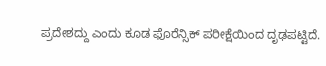ಪ್ರದೇಶದ್ದು ಎಂದು ಕೂಡ ಫೊರೆನ್ಸಿಕ್ ಪರೀಕ್ಷೆಯಿಂದ ದೃಢಪಟ್ಟಿದೆ.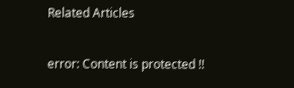Related Articles

error: Content is protected !!